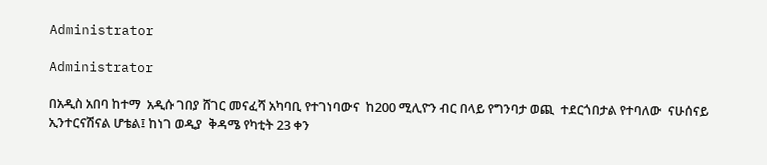Administrator

Administrator

በአዲስ አበባ ከተማ  አዲሱ ገበያ ሸገር መናፈሻ አካባቢ የተገነባውና  ከ200 ሚሊዮን ብር በላይ የግንባታ ወጪ  ተደርጎበታል የተባለው  ናሁሰናይ ኢንተርናሽናል ሆቴል፤ ከነገ ወዲያ  ቅዳሜ የካቲት 23 ቀን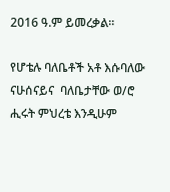2016 ዓ.ም ይመረቃል።

የሆቴሉ ባለቤቶች አቶ እሱባለው ናሁሰናይና  ባለቤታቸው ወ/ሮ ሒሩት ምህረቴ እንዲሁም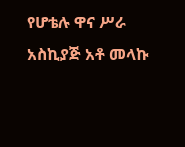የሆቴሉ ዋና ሥራ አስኪያጅ አቶ መላኩ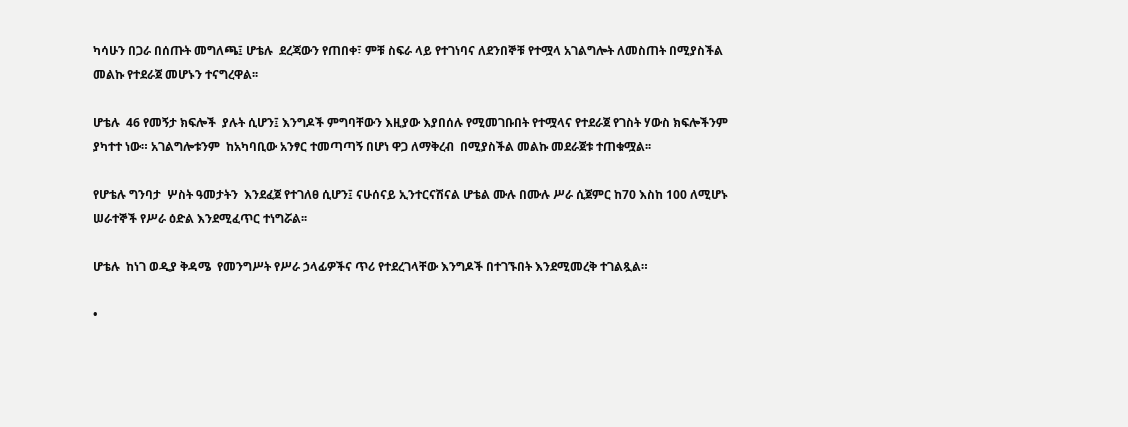ካሳሁን በጋራ በሰጡት መግለጫ፤ ሆቴሉ  ደረጃውን የጠበቀ፣ ምቹ ስፍራ ላይ የተገነባና ለደንበኞቹ የተሟላ አገልግሎት ለመስጠት በሚያስችል መልኩ የተደራጀ መሆኑን ተናግረዋል፡፡

ሆቴሉ  46 የመኝታ ክፍሎች  ያሉት ሲሆን፤ እንግዶች ምግባቸውን እዚያው እያበሰሉ የሚመገቡበት የተሟላና የተደራጀ የገስት ሃውስ ክፍሎችንም ያካተተ ነው። አገልግሎቱንም  ከአካባቢው አንፃር ተመጣጣኝ በሆነ ዋጋ ለማቅረብ  በሚያስችል መልኩ መደራጀቱ ተጠቁሟል፡፡

የሆቴሉ ግንባታ  ሦስት ዓመታትን  እንደፈጀ የተገለፀ ሲሆን፤ ናሁሰናይ ኢንተርናሽናል ሆቴል ሙሉ በሙሉ ሥራ ሲጀምር ከ70 እስከ 100 ለሚሆኑ  ሠራተኞች የሥራ ዕድል እንደሚፈጥር ተነግሯል፡፡

ሆቴሉ  ከነገ ወዲያ ቅዳሜ  የመንግሥት የሥራ ኃላፊዎችና ጥሪ የተደረገላቸው እንግዶች በተገኙበት እንደሚመረቅ ተገልጿል።

•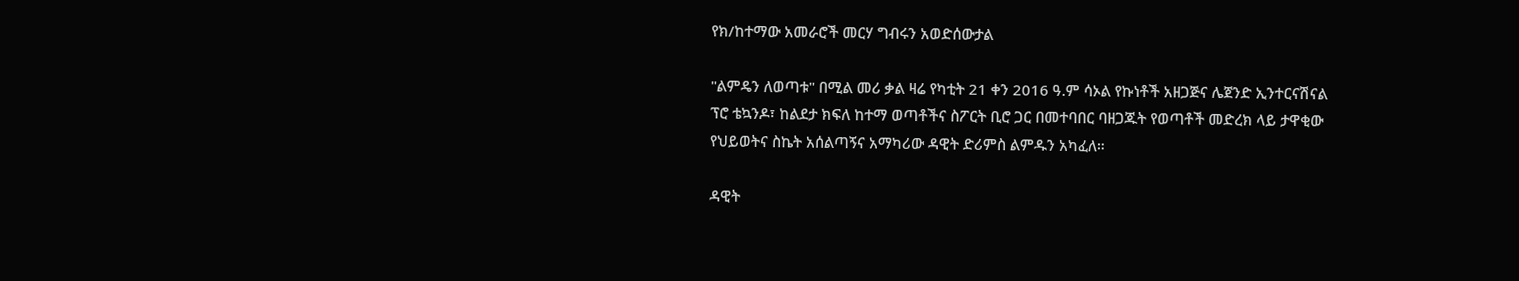የክ/ከተማው አመራሮች መርሃ ግብሩን አወድሰውታል

"ልምዴን ለወጣቱ" በሚል መሪ ቃል ዛሬ የካቲት 21 ቀን 2016 ዓ.ም ሳኦል የኩነቶች አዘጋጅና ሌጀንድ ኢንተርናሽናል ፕሮ ቴኳንዶ፣ ከልደታ ክፍለ ከተማ ወጣቶችና ስፖርት ቢሮ ጋር በመተባበር ባዘጋጁት የወጣቶች መድረክ ላይ ታዋቂው የህይወትና ስኬት አሰልጣኝና አማካሪው ዳዊት ድሪምስ ልምዱን አካፈለ።

ዳዊት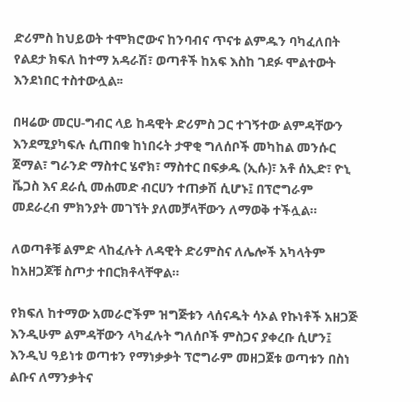ድሪምስ ከህይወት ተሞክሮውና ከንባብና ጥናቱ ልምዱን ባካፈለበት የልደታ ክፍለ ከተማ አዳራሽ፣ ወጣቶች ከአፍ እስከ ገደፉ ሞልተውት እንደነበር ተስተውሏል፡፡

በዛሬው መርሀ-ግብር ላይ ከዳዊት ድሪምስ ጋር ተገኝተው ልምዳቸውን እንደሚያካፍሉ ሲጠበቁ ከነበሩት ታዋቂ ግለሰቦች መካከል መንሱር ጀማል፣ ግራንድ ማስተር ሄኖክ፣ ማስተር በፍቃዱ (ኢሱ)፣ አቶ ሰኢድ፣ ዮኒ ቬጋስ እና ደራሲ መሐመድ ብርሀን ተጠቃሽ ሲሆኑ፤ በፕሮግራም መደራረብ ምክንያት መገኘት ያለመቻላቸውን ለማወቅ ተችሏል።

ለወጣቶቹ ልምድ ላከፈሉት ለዳዊት ድሪምስና ለሌሎች አካላትም ከአዘጋጆቹ ስጦታ ተበርክቶላቸዋል።

የክፍለ ከተማው አመራሮችም ዝግጅቱን ላሰናዱት ሳኦል የኩነቶች አዘጋጅ እንዲሁም ልምዳቸውን ላካፈሉት ግለሰቦች ምስጋና ያቀረቡ ሲሆን፤ እንዲህ ዓይነቱ ወጣቱን የማነቃቃት ፕሮግራም መዘጋጀቱ ወጣቱን በስነ ልቡና ለማንቃትና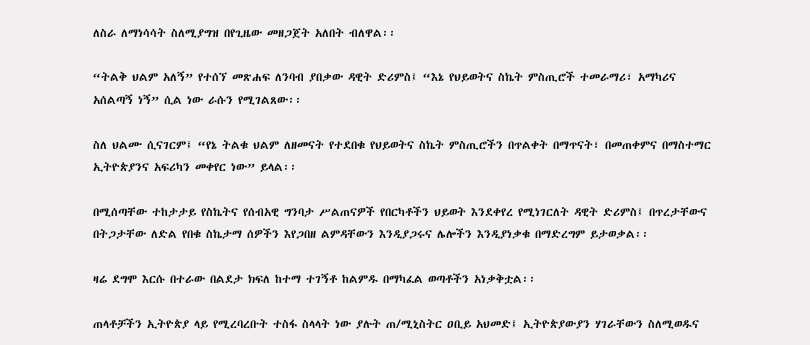ለስራ ለማነሳሳት ስለሚያግዝ በየጊዜው መዘጋጀት አለበት ብለዋል፡፡

“ትልቅ ህልም አለኝ” የተሰኘ መጽሐፍ ለንባብ ያበቃው ዳዊት ድሪምስ፤ “እኔ የህይወትና ስኬት ምስጢሮች ተመራማሪ፣ አማካሪና አሰልጣኝ ነኝ” ሲል ነው ራሱን የሚገልጸው፡፡

ስለ ህልሙ ሲናገርም፤ “የኔ ትልቁ ህልም ለዘመናት የተደበቁ የህይወትና ስኬት ምስጢሮችን በጥልቀት በማጥናት፣ በመጠቀምና በማስተማር ኢትዮጵያንና አፍሪካን መቀየር ነው” ይላል፡፡

በሚሰጣቸው ተከታታይ የስኬትና የሰብአዊ ግንባታ ሥልጠናዎች የበርካቶችን ህይወት እንደቀየረ የሚነገርለት ዳዊት ድሪምስ፤ በጥረታቸውና በትጋታቸው ለድል የበቁ ስኬታማ ሰዎችን እየጋበዘ ልምዳቸውን እንዲያጋሩና ሌሎችን እንዲያነቃቁ በማድረግም ይታወቃል፡፡

ዛሬ ደግሞ እርሱ በተራው በልደታ ክፍለ ከተማ ተገኝቶ ከልምዱ በማካፈል ወጣቶችን አነቃቅቷል፡፡

ጠላቶቻችን ኢትዮጵያ ላይ የሚረባረቡት ተስፋ ስላላት ነው ያሉት ጠ/ሚኒስትር ዐቢይ አህመድ፤ ኢትዮጵያውያን ሃገራቸውን ስለሚወዱና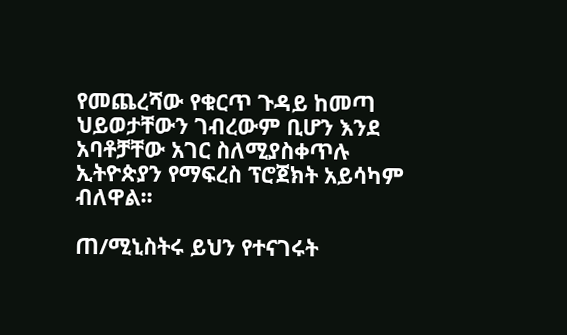የመጨረሻው የቁርጥ ጉዳይ ከመጣ ህይወታቸውን ገብረውም ቢሆን እንደ አባቶቻቸው አገር ስለሚያስቀጥሉ ኢትዮጵያን የማፍረስ ፕሮጀክት አይሳካም ብለዋል፡፡

ጠ/ሚኒስትሩ ይህን የተናገሩት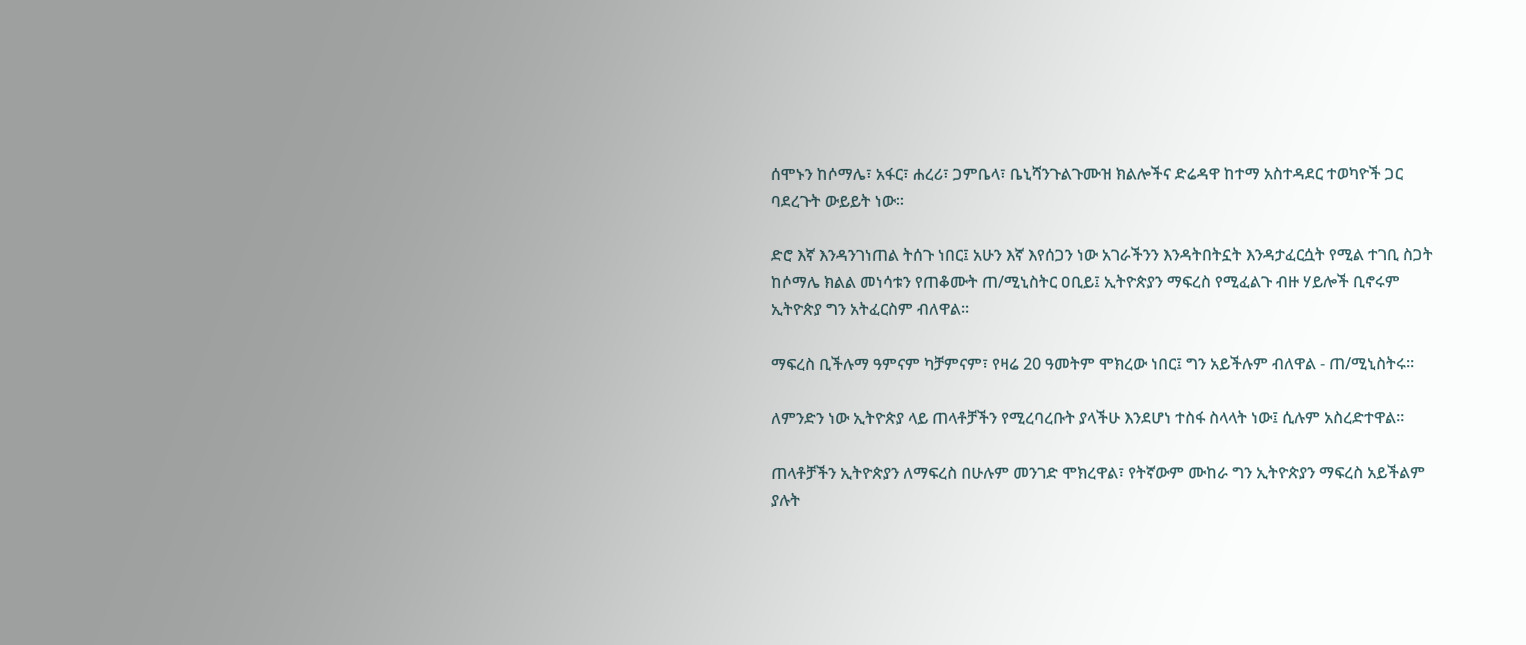ሰሞኑን ከሶማሌ፣ አፋር፣ ሐረሪ፣ ጋምቤላ፣ ቤኒሻንጉልጉሙዝ ክልሎችና ድሬዳዋ ከተማ አስተዳደር ተወካዮች ጋር ባደረጉት ውይይት ነው፡፡

ድሮ እኛ እንዳንገነጠል ትሰጉ ነበር፤ አሁን እኛ እየሰጋን ነው አገራችንን እንዳትበትኗት እንዳታፈርሷት የሚል ተገቢ ስጋት ከሶማሌ ክልል መነሳቱን የጠቆሙት ጠ/ሚኒስትር ዐቢይ፤ ኢትዮጵያን ማፍረስ የሚፈልጉ ብዙ ሃይሎች ቢኖሩም ኢትዮጵያ ግን አትፈርስም ብለዋል፡፡

ማፍረስ ቢችሉማ ዓምናም ካቻምናም፣ የዛሬ 20 ዓመትም ሞክረው ነበር፤ ግን አይችሉም ብለዋል - ጠ/ሚኒስትሩ፡፡

ለምንድን ነው ኢትዮጵያ ላይ ጠላቶቻችን የሚረባረቡት ያላችሁ እንደሆነ ተስፋ ስላላት ነው፤ ሲሉም አስረድተዋል፡፡

ጠላቶቻችን ኢትዮጵያን ለማፍረስ በሁሉም መንገድ ሞክረዋል፣ የትኛውም ሙከራ ግን ኢትዮጵያን ማፍረስ አይችልም ያሉት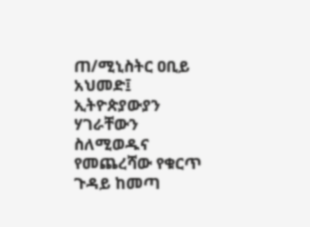ጠ/ሚኒስትር ዐቢይ አህመድ፤ ኢትዮጵያውያን ሃገራቸውን ስለሚወዱና የመጨረሻው የቁርጥ ጉዳይ ከመጣ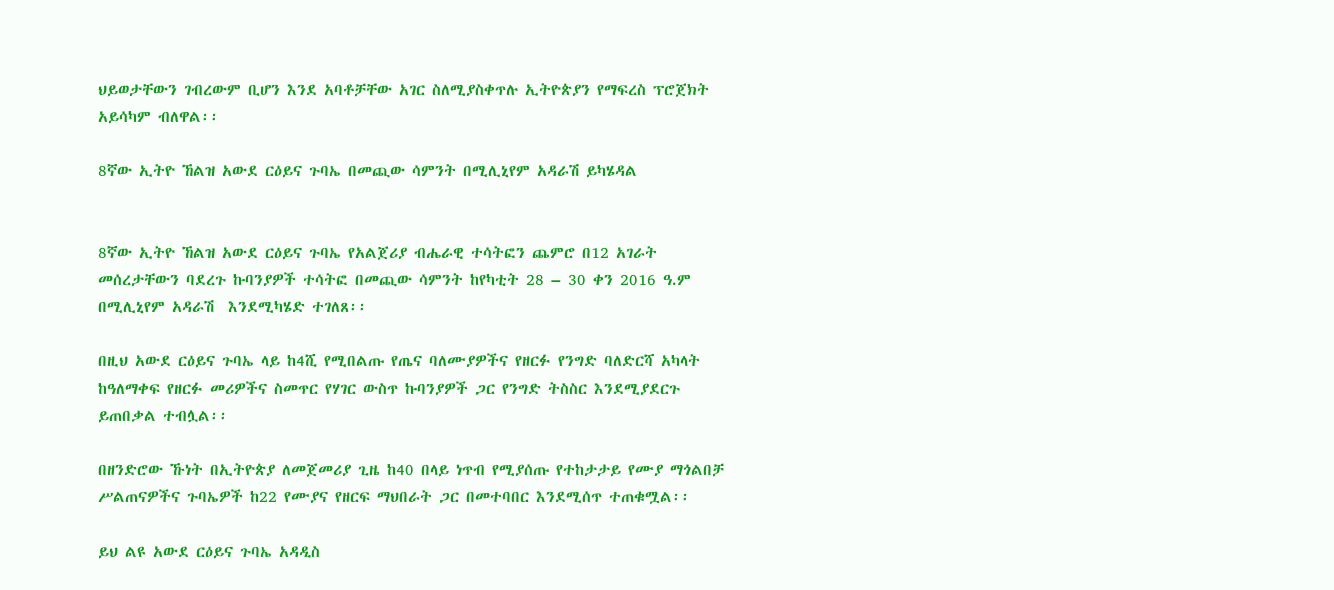ህይወታቸውን ገብረውም ቢሆን እንደ አባቶቻቸው አገር ስለሚያስቀጥሉ ኢትዮጵያን የማፍረስ ፕሮጀክት አይሳካም ብለዋል፡፡

8ኛው ኢትዮ ኸልዝ አውደ ርዕይና ጉባኤ በመጪው ሳምንት በሚሊኒየም አዳራሽ ይካሄዳል


8ኛው ኢትዮ ኸልዝ አውደ ርዕይና ጉባኤ የአልጀሪያ ብሔራዊ ተሳትፎን ጨምሮ በ12 አገራት መሰረታቸውን ባደረጉ ኩባንያዎች ተሳትፎ በመጪው ሳምንት ከየካቲት 28 – 30 ቀን 2016 ዓ.ም በሚሊኒየም አዳራሽ  እንደሚካሄድ ተገለጸ፡፡

በዚህ አውደ ርዕይና ጉባኤ ላይ ከ4ሺ የሚበልጡ የጤና ባለሙያዎችና የዘርፉ የንግድ ባለድርሻ አካላት ከዓለማቀፍ የዘርፉ መሪዎችና ስመጥር የሃገር ውስጥ ኩባንያዎች ጋር የንግድ ትስስር እንደሚያደርጉ ይጠበቃል ተብሏል፡፡

በዘንድሮው ኹነት በኢትዮጵያ ለመጀመሪያ ጊዜ ከ40 በላይ ነጥብ የሚያሰጡ የተከታታይ የሙያ ማጎልበቻ ሥልጠናዎችና ጉባኤዎች ከ22 የሙያና የዘርፍ ማህበራት ጋር በመተባበር እንደሚሰጥ ተጠቁሟል፡፡

ይህ ልዩ አውደ ርዕይና ጉባኤ አዳዲስ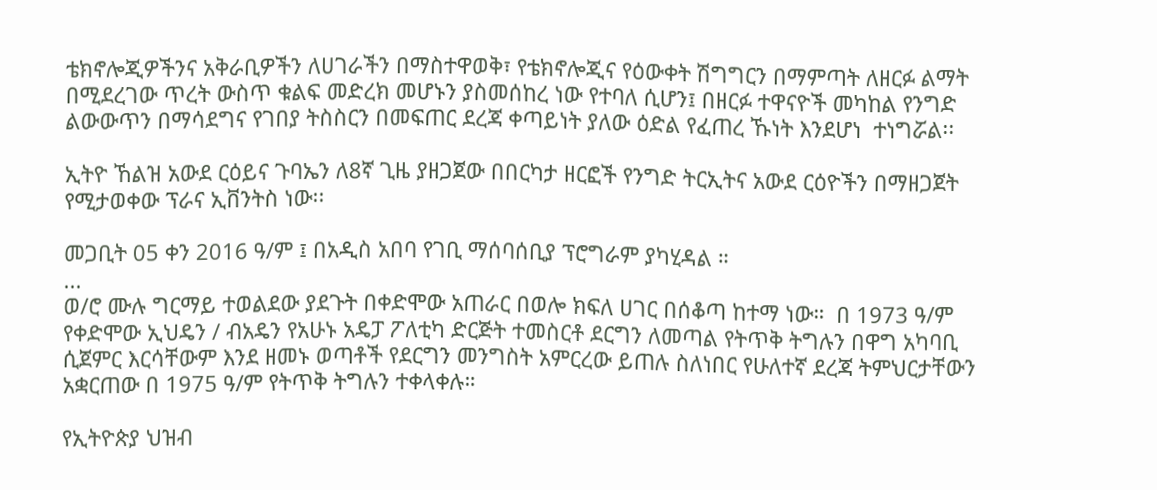ቴክኖሎጂዎችንና አቅራቢዎችን ለሀገራችን በማስተዋወቅ፣ የቴክኖሎጂና የዕውቀት ሽግግርን በማምጣት ለዘርፉ ልማት በሚደረገው ጥረት ውስጥ ቁልፍ መድረክ መሆኑን ያስመሰከረ ነው የተባለ ሲሆን፤ በዘርፉ ተዋናዮች መካከል የንግድ ልውውጥን በማሳደግና የገበያ ትስስርን በመፍጠር ደረጃ ቀጣይነት ያለው ዕድል የፈጠረ ኹነት እንደሆነ  ተነግሯል፡፡

ኢትዮ ኸልዝ አውደ ርዕይና ጉባኤን ለ8ኛ ጊዜ ያዘጋጀው በበርካታ ዘርፎች የንግድ ትርኢትና አውደ ርዕዮችን በማዘጋጀት የሚታወቀው ፕራና ኢቨንትስ ነው፡፡

መጋቢት 05 ቀን 2016 ዓ/ም ፤ በአዲስ አበባ የገቢ ማሰባሰቢያ ፕሮግራም ያካሂዳል ።
...
ወ/ሮ ሙሉ ግርማይ ተወልደው ያደጉት በቀድሞው አጠራር በወሎ ክፍለ ሀገር በሰቆጣ ከተማ ነው።  በ 1973 ዓ/ም የቀድሞው ኢህዴን / ብአዴን የአሁኑ አዴፓ ፖለቲካ ድርጅት ተመስርቶ ደርግን ለመጣል የትጥቅ ትግሉን በዋግ አካባቢ ሲጀምር እርሳቸውም እንደ ዘመኑ ወጣቶች የደርግን መንግስት አምርረው ይጠሉ ስለነበር የሁለተኛ ደረጃ ትምህርታቸውን አቋርጠው በ 1975 ዓ/ም የትጥቅ ትግሉን ተቀላቀሉ።

የኢትዮጵያ ህዝብ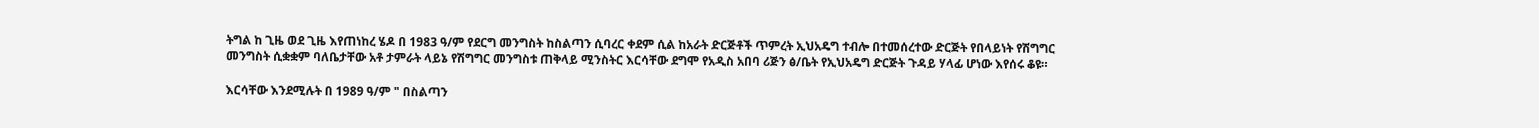ትግል ከ ጊዜ ወደ ጊዜ እየጠነከረ ሄዶ በ 1983 ዓ/ም የደርግ መንግስት ከስልጣን ሲባረር ቀደም ሲል ከአራት ድርጅቶች ጥምረት ኢህአዴግ ተብሎ በተመሰረተው ድርጅት የበላይነት የሽግግር መንግስት ሲቋቋም ባለቤታቸው አቶ ታምራት ላይኔ የሽግግር መንግስቱ ጠቅላይ ሚንስትር እርሳቸው ደግሞ የአዲስ አበባ ሪጅን ፅ/ቤት የኢህአዴግ ድርጅት ጉዳይ ሃላፊ ሆነው እየሰሩ ቆዩ።

እርሳቸው እንደሚሉት በ 1989 ዓ/ም " በስልጣን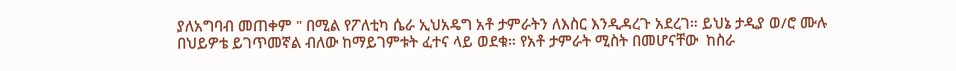ያለአግባብ መጠቀም " በሚል የፖለቲካ ሴራ ኢህአዴግ አቶ ታምራትን ለእስር እንዲዳረጉ አደረገ። ይህኔ ታዲያ ወ/ሮ ሙሉ በህይዎቴ ይገጥመኛል ብለው ከማይገምቱት ፈተና ላይ ወደቁ። የአቶ ታምራት ሚስት በመሆናቸው  ከስራ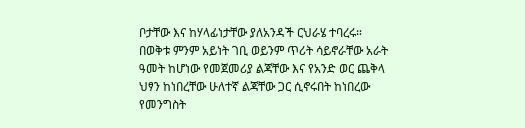ቦታቸው እና ከሃላፊነታቸው ያለአንዳች ርህራሄ ተባረሩ። በወቅቱ ምንም አይነት ገቢ ወይንም ጥሪት ሳይኖራቸው አራት ዓመት ከሆነው የመጀመሪያ ልጃቸው እና የአንድ ወር ጨቅላ ህፃን ከነበረቸው ሁለተኛ ልጃቸው ጋር ሲኖሩበት ከነበረው የመንግስት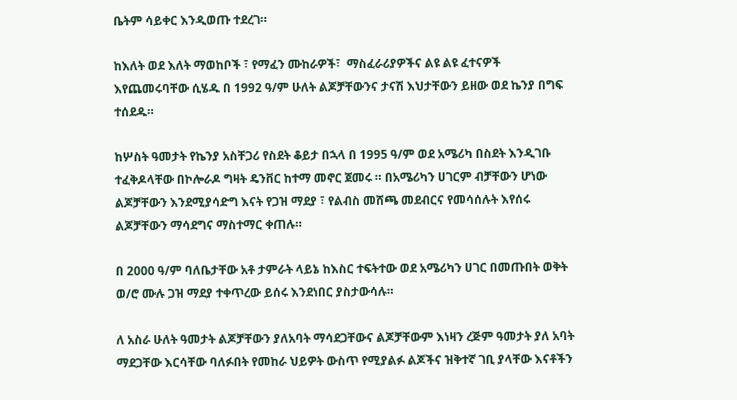ቤትም ሳይቀር እንዲወጡ ተደረገ።

ከእለት ወደ እለት ማወከቦች ፣ የማፈን ሙከራዎች፣  ማስፈራሪያዎችና ልዩ ልዩ ፈተናዎች እየጨመሩባቸው ሲሄዱ በ 1992 ዓ/ም ሁለት ልጆቻቸውንና ታናሽ እህታቸውን ይዘው ወደ ኬንያ በግፍ ተሰደዱ።

ከሦስት ዓመታት የኬንያ አስቸጋሪ የስደት ቆይታ በኋላ በ 1995 ዓ/ም ወደ አሜሪካ በስደት እንዲገቡ ተፈቅዶላቸው በኮሎራዶ ግዛት ዴንቨር ከተማ መኖር ጀመሩ ። በአሜሪካን ሀገርም ብቻቸውን ሆነው ልጆቻቸውን እንደሚያሳድግ እናት የጋዝ ማደያ ፣ የልብስ መሸጫ መደብርና የመሳሰሉት እየሰሩ ልጆቻቸውን ማሳደግና ማስተማር ቀጠሉ።

በ 2000 ዓ/ም ባለቤታቸው አቶ ታምራት ላይኔ ከእስር ተፍትተው ወደ አሜሪካን ሀገር በመጡበት ወቅት ወ/ሮ ሙሉ ጋዝ ማደያ ተቀጥረው ይሰሩ እንደነበር ያስታውሳሉ።

ለ አስራ ሁለት ዓመታት ልጆቻቸውን ያለአባት ማሳደጋቸውና ልጆቻቸውም እነዛን ረጅም ዓመታት ያለ አባት ማደጋቸው እርሳቸው ባለፉበት የመከራ ህይዎት ውስጥ የሚያልፉ ልጆችና ዝቅተኛ ገቢ ያላቸው እናቶችን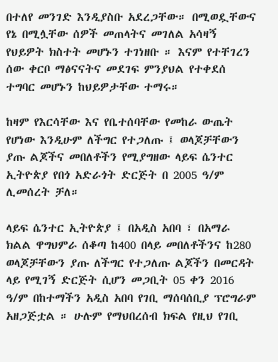በተለየ መንገድ እንዲያስቡ አደረጋቸው። በሚወዷቸውና የኔ በሚሏቸው ሰዎች መጠላትና መገለል አሳዛኝ የህይዎት ክስተት መሆኑን ተገነዘቡ ። እናም የተቸገረን ሰው ቀርቦ ማፅናናትና መደገፍ ምንያህል የተቀደሰ ተግባር መሆኑን ከህይዎታቸው ተማሩ።

ከዛም የእርሳቸው እና የቤተሰባቸው የመከራ ውጤት የሆነው እንዲሁም ለችግር የተጋለጡ ፤ ወላጆቻቸውን ያጡ ልጆችና መበለቶችን የሚያግዘው ላይፍ ሴንተር ኢትዮጵያ የበጎ አድራጎት ድርጅት በ 2005 ዓ/ም ሊመሰረት ቻለ።

ላይፍ ሴንተር ኢትዮጵያ ፤ በአዲስ አበባ ፣ በአማራ ክልል ዋግህምራ ሰቆጣ ከ400 በላይ መበለቶችንና ከ280 ወላጆቻቸውን ያጡ ለችግር የተጋለጡ ልጆችን በመርዳት ላይ የሚገኝ ድርጅት ሲሆን መጋቢት 05 ቀን 2016 ዓ/ም በከተማችን አዲስ አበባ የገቢ ማሰባሰቢያ ፕሮግራም አዘጋጅቷል ። ሁሉም የማህበረሰብ ክፍል የዚህ የገቢ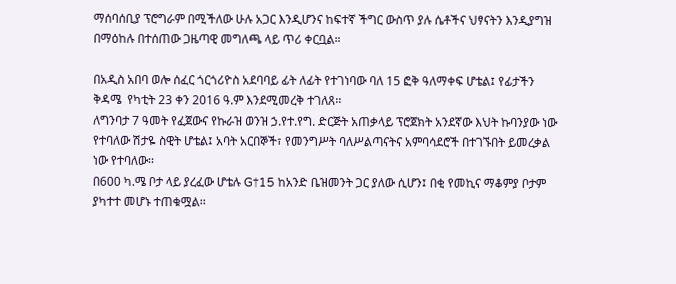ማሰባሰቢያ ፕሮግራም በሚችለው ሁሉ አጋር እንዲሆንና ከፍተኛ ችግር ውስጥ ያሉ ሴቶችና ህፃናትን እንዲያግዝ በማዕከሉ በተሰጠው ጋዜጣዊ መግለጫ ላይ ጥሪ ቀርቧል።

በአዲስ አበባ ወሎ ሰፈር ጎርጎሪዮስ አደባባይ ፊት ለፊት የተገነባው ባለ 15 ፎቅ ዓለማቀፍ ሆቴል፤ የፊታችን ቅዳሜ  የካቲት 23 ቀን 2016 ዓ.ም እንደሚመረቅ ተገለጸ፡፡
ለግንባታ 7 ዓመት የፈጀውና የኩራዝ ወንዝ ኃ.የተ.የግ. ድርጅት አጠቃላይ ፕሮጀክት አንደኛው እህት ኩባንያው ነው የተባለው ሽታዬ ስዊት ሆቴል፤ አባት አርበኞች፣ የመንግሥት ባለሥልጣናትና አምባሳደሮች በተገኙበት ይመረቃል ነው የተባለው፡፡
በ600 ካ.ሜ ቦታ ላይ ያረፈው ሆቴሉ G†15 ከአንድ ቤዝመንት ጋር ያለው ሲሆን፤ በቂ የመኪና ማቆምያ ቦታም ያካተተ መሆኑ ተጠቁሟል፡፡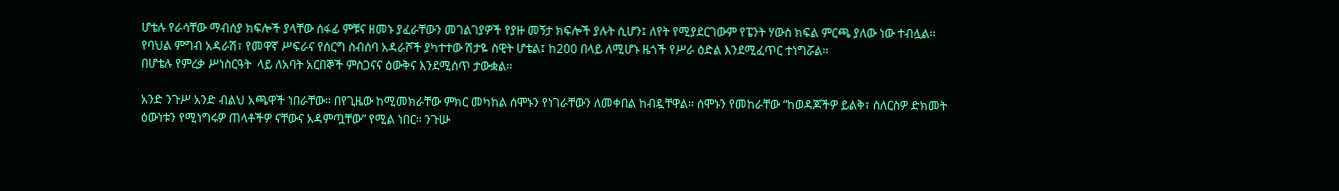ሆቴሉ የራሳቸው ማብሰያ ክፍሎች ያላቸው ሰፋፊ ምቹና ዘመኑ ያፈራቸውን መገልገያዎች የያዙ መኝታ ክፍሎች ያሉት ሲሆን፤ ለየት የሚያደርገውም የፔንት ሃውስ ክፍል ምርጫ ያለው ነው ተብሏል፡፡
የባህል ምግብ አዳራሽ፣ የመዋኛ ሥፍራና የሰርግ ስብሰባ አዳራሾች ያካተተው ሽታዬ ስዊት ሆቴል፤ ከ200 በላይ ለሚሆኑ ዜጎች የሥራ ዕድል እንደሚፈጥር ተነግሯል፡፡
በሆቴሉ የምረቃ ሥነስርዓት  ላይ ለአባት አርበኞች ምስጋናና ዕውቅና እንደሚሰጥ ታውቋል፡፡

አንድ ንጉሥ አንድ ብልህ አጫዋች ነበራቸው። በየጊዜው ከሚመክራቸው ምክር መካከል ሰሞኑን የነገራቸውን ለመቀበል ከብዷቸዋል። ሰሞኑን የመከራቸው “ከወዳጆችዎ ይልቅ፣ ስለርስዎ ድክመት ዕውነቱን የሚነግሩዎ ጠላቶችዎ ናቸውና አዳምጧቸው” የሚል ነበር። ንጉሡ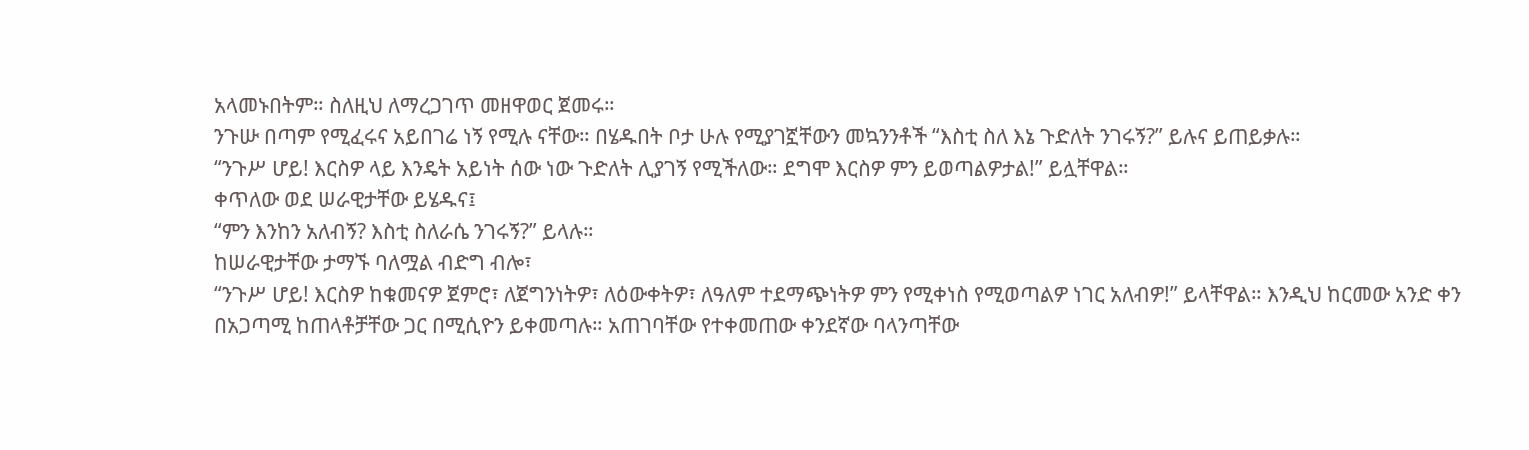አላመኑበትም። ስለዚህ ለማረጋገጥ መዘዋወር ጀመሩ።
ንጉሡ በጣም የሚፈሩና አይበገሬ ነኝ የሚሉ ናቸው። በሄዱበት ቦታ ሁሉ የሚያገኟቸውን መኳንንቶች “እስቲ ስለ እኔ ጉድለት ንገሩኝ?” ይሉና ይጠይቃሉ።
“ንጉሥ ሆይ! እርስዎ ላይ እንዴት አይነት ሰው ነው ጉድለት ሊያገኝ የሚችለው። ደግሞ እርስዎ ምን ይወጣልዎታል!” ይሏቸዋል።
ቀጥለው ወደ ሠራዊታቸው ይሄዱና፤
“ምን እንከን አለብኝ? እስቲ ስለራሴ ንገሩኝ?” ይላሉ።
ከሠራዊታቸው ታማኙ ባለሟል ብድግ ብሎ፣
“ንጉሥ ሆይ! እርስዎ ከቁመናዎ ጀምሮ፣ ለጀግንነትዎ፣ ለዕውቀትዎ፣ ለዓለም ተደማጭነትዎ ምን የሚቀነስ የሚወጣልዎ ነገር አለብዎ!” ይላቸዋል። እንዲህ ከርመው አንድ ቀን በአጋጣሚ ከጠላቶቻቸው ጋር በሚሲዮን ይቀመጣሉ። አጠገባቸው የተቀመጠው ቀንደኛው ባላንጣቸው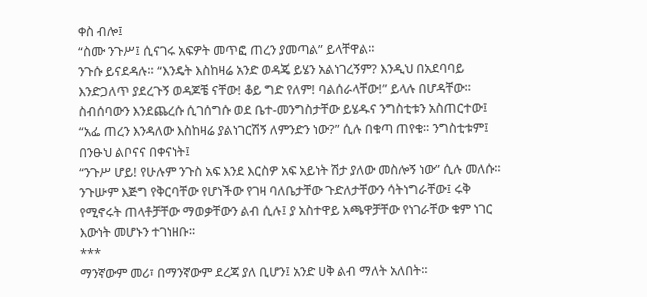ቀስ ብሎ፤
“ስሙ ንጉሥ፤ ሲናገሩ አፍዎት መጥፎ ጠረን ያመጣል” ይላቸዋል።
ንጉሱ ይናደዳሉ። “እንዴት እስከዛሬ አንድ ወዳጄ ይሄን አልነገረኝም? እንዲህ በአደባባይ እንድጋለጥ ያደረጉኝ ወዳጆቼ ናቸው! ቆይ ግድ የለም! ባልሰራላቸው!” ይላሉ በሆዳቸው። ስብሰባውን እንደጨረሱ ሲገሰግሱ ወደ ቤተ-መንግስታቸው ይሄዱና ንግስቲቱን አስጠርተው፤
“አፌ ጠረን እንዳለው እስከዛሬ ያልነገርሽኝ ለምንድን ነው?” ሲሉ በቁጣ ጠየቁ። ንግስቲቱም፤ በንፁህ ልቦናና በቀናነት፤
“ንጉሥ ሆይ! የሁሉም ንጉስ አፍ እንደ እርስዎ አፍ አይነት ሽታ ያለው መስሎኝ ነው” ሲሉ መለሱ።
ንጉሡም እጅግ የቅርባቸው የሆነችው የገዛ ባለቤታቸው ጉድለታቸውን ሳትነግራቸው፤ ሩቅ የሚኖሩት ጠላቶቻቸው ማወቃቸውን ልብ ሲሉ፤ ያ አስተዋይ አጫዋቻቸው የነገራቸው ቁም ነገር እውነት መሆኑን ተገነዘቡ።
***
ማንኛውም መሪ፣ በማንኛውም ደረጃ ያለ ቢሆን፤ አንድ ሀቅ ልብ ማለት አለበት።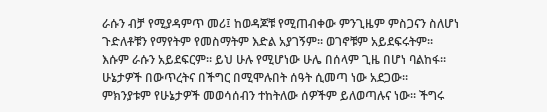ራሱን ብቻ የሚያዳምጥ መሪ፤ ከወዳጆቹ የሚጠብቀው ምንጊዜም ምስጋናን ስለሆነ ጉድለቶቹን የማየትም የመስማትም እድል አያገኝም። ወገኖቹም አይደፍሩትም። እሱም ራሱን አይደፍርም። ይህ ሁሉ የሚሆነው ሁሌ በሰላም ጊዜ በሆነ ባልከፋ። ሁኔታዎች በውጥረትና በችግር በሚሞሉበት ሰዓት ሲመጣ ነው አደጋው። ምክንያቱም የሁኔታዎች መወሳሰብን ተከትለው ሰዎችም ይለወጣሉና ነው። ችግሩ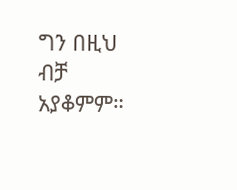ግን በዚህ ብቻ አያቆምም።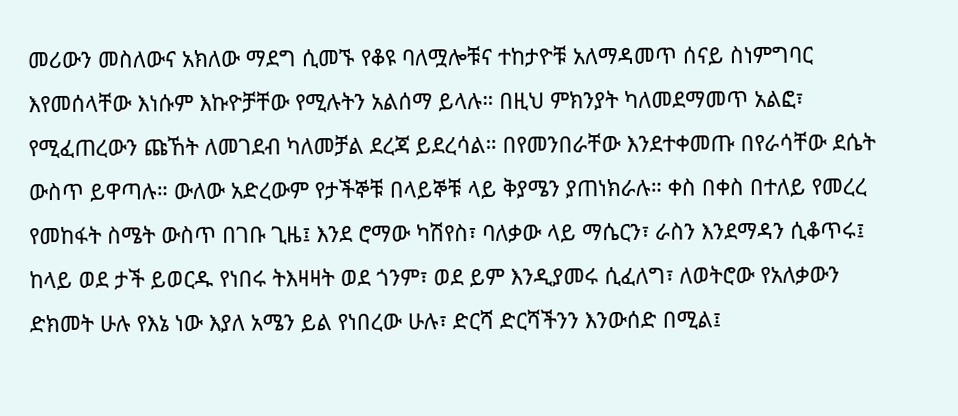መሪውን መስለውና አክለው ማደግ ሲመኙ የቆዩ ባለሟሎቹና ተከታዮቹ አለማዳመጥ ሰናይ ስነምግባር እየመሰላቸው እነሱም እኩዮቻቸው የሚሉትን አልሰማ ይላሉ። በዚህ ምክንያት ካለመደማመጥ አልፎ፣ የሚፈጠረውን ጩኸት ለመገደብ ካለመቻል ደረጃ ይደረሳል። በየመንበራቸው እንደተቀመጡ በየራሳቸው ደሴት ውስጥ ይዋጣሉ። ውለው አድረውም የታችኞቹ በላይኞቹ ላይ ቅያሜን ያጠነክራሉ። ቀስ በቀስ በተለይ የመረረ የመከፋት ስሜት ውስጥ በገቡ ጊዜ፤ እንደ ሮማው ካሽየስ፣ ባለቃው ላይ ማሴርን፣ ራስን እንደማዳን ሲቆጥሩ፤ ከላይ ወደ ታች ይወርዱ የነበሩ ትእዛዛት ወደ ጎንም፣ ወደ ይም እንዲያመሩ ሲፈለግ፣ ለወትሮው የአለቃውን ድክመት ሁሉ የእኔ ነው እያለ አሜን ይል የነበረው ሁሉ፣ ድርሻ ድርሻችንን እንውሰድ በሚል፤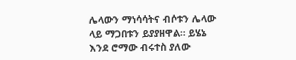ሌላውን ማነሳሳትና ብሶቱን ሌላው ላይ ማጋበቱን ይያያዘዋል። ይሄኔ እንደ ሮማው ብሩተስ ያለው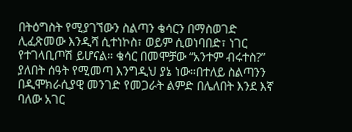በትዕግስት የሚያገኘውን ስልጣን ቄሳርን በማስወገድ ሊፈጽመው እንዲሻ ሲተነኮስ፣ ወይም ሲወነባበድ፣ ነገር የተገላቢጦሽ ይሆናል። ቄሳር በመሞቻው “አንተም ብሩተስ?” ያለበት ሰዓት የሚመጣ እንግዲህ ያኔ ነው።በተለይ ስልጣንን በዲሞክራሲያዊ መንገድ የመጋራት ልምድ በሌለበት እንደ እኛ ባለው አገር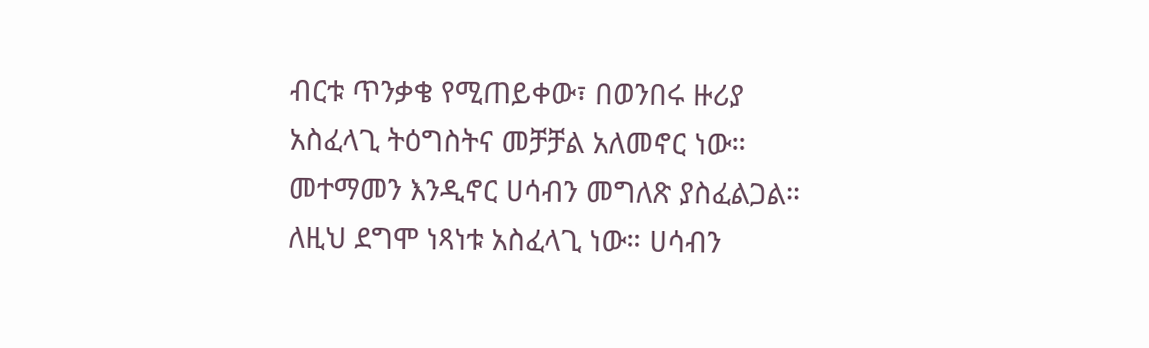ብርቱ ጥንቃቄ የሚጠይቀው፣ በወንበሩ ዙሪያ አስፈላጊ ትዕግስትና መቻቻል አለመኖር ነው። መተማመን እንዲኖር ሀሳብን መግለጽ ያስፈልጋል። ለዚህ ደግሞ ነጻነቱ አስፈላጊ ነው። ሀሳብን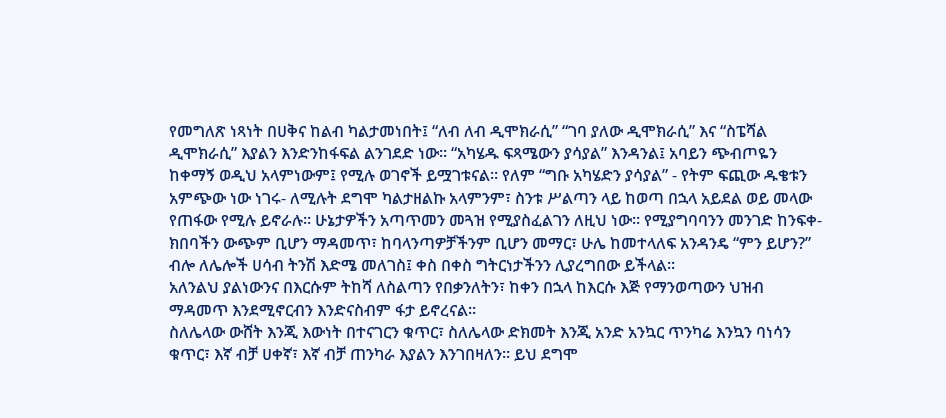የመግለጽ ነጻነት በሀቅና ከልብ ካልታመነበት፤ “ለብ ለብ ዲሞክራሲ” “ገባ ያለው ዲሞክራሲ” እና “ስፔሻል ዲሞክራሲ” እያልን እንድንከፋፍል ልንገደድ ነው። “አካሄዱ ፍጻሜውን ያሳያል” እንዳንል፤ አባይን ጭብጦዬን ከቀማኝ ወዲህ አላምነውም፤ የሚሉ ወገኖች ይሟገቱናል። የለም “ግቡ አካሄድን ያሳያል” - የትም ፍጪው ዱቄቱን አምጭው ነው ነገሩ- ለሚሉት ደግሞ ካልታዘልኩ አላምንም፣ ስንቱ ሥልጣን ላይ ከወጣ በኋላ አይደል ወይ መላው የጠፋው የሚሉ ይኖራሉ። ሁኔታዎችን አጣጥመን መጓዝ የሚያስፈልገን ለዚህ ነው። የሚያግባባንን መንገድ ከንፍቀ-ክበባችን ውጭም ቢሆን ማዳመጥ፣ ከባላንጣዎቻችንም ቢሆን መማር፣ ሁሌ ከመተላለፍ አንዳንዴ “ምን ይሆን?” ብሎ ለሌሎች ሀሳብ ትንሽ እድሜ መለገስ፤ ቀስ በቀስ ግትርነታችንን ሊያረግበው ይችላል።
አለንልህ ያልነውንና በእርሱም ትከሻ ለስልጣን የበቃንለትን፣ ከቀን በኋላ ከእርሱ እጅ የማንወጣውን ህዝብ ማዳመጥ እንደሚኖርብን እንድናስብም ፋታ ይኖረናል።
ስለሌላው ውሸት እንጂ እውነት በተናገርን ቁጥር፣ ስለሌላው ድክመት እንጂ አንድ አንኳር ጥንካሬ እንኳን ባነሳን ቁጥር፣ እኛ ብቻ ሀቀኛ፣ እኛ ብቻ ጠንካራ እያልን እንገበዛለን። ይህ ደግሞ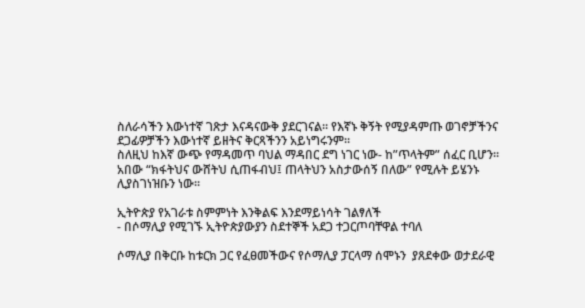ስለራሳችን እውነተኛ ገጽታ እናዳናውቅ ያደርገናል። የእኛኑ ቅኝት የሚያዳምጡ ወገኖቻችንና ደጋፊዎቻችን እውነተኛ ይዘትና ቅርጻችንን አይነግሩንም።
ስለዚህ ከእኛ ውጭ የማዳመጥ ባህል ማዳበር ደግ ነገር ነው- ከ”ጥላትም” ሰፈር ቢሆን። አበው “ክፋትህና ውሸትህ ሲጠፋብህ፤ ጠላትህን አስታውሰኝ በለው” የሚሉት ይሄንኑ ሊያስገነዝቡን ነው፡፡

ኢትዮጵያ የአገራቱ ስምምነት እንቅልፍ እንደማይነሳት ገልፃለች
- በሶማሊያ የሚገኙ ኢትዮጵያውያን ስደተኞች አደጋ ተጋርጦባቸዋል ተባለ

ሶማሊያ በቅርቡ ከቱርክ ጋር የፈፀመችውና የሶማሊያ ፓርላማ ሰሞኑን  ያጸደቀው ወታደራዊ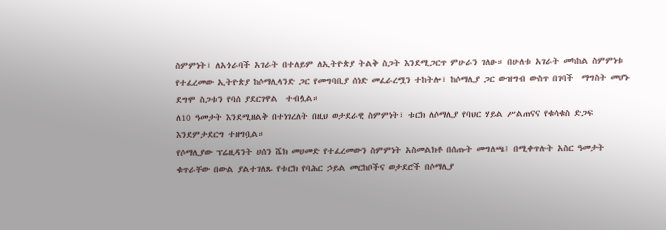ስምምነት፣ ለአጎራባች አገራት በተለይም ለኢትዮጵያ ትልቅ ስጋት እንደሚጋርጥ ምሁራን ገለፁ። በሁለቱ አገራት መካከል ስምምነቱ የተፈረመው ኢትዮጵያ ከሶማሊላንድ ጋር የመግባቢያ ሰነድ መፈራረሟን ተከትሎ፣ ከሶማሊያ ጋር ውዝግብ ውስጥ በገባች  ማግስት መሆኑ ደግሞ ስጋቱን የባሰ ያደርገዋል  ተብሏል።
ለ10 ዓመታት እንደሚዘልቅ በተነገረለት በዚህ ወታደራዊ ስምምነት፣ ቱርክ ለሶማሊያ የባህር ሃይል ሥልጠናና የቁሳቁስ ድጋፍ እንደምታደርግ ተዘግቧል።
የሶማሊያው ፕሬዚዳንት ሀሰን ሼክ መሀመድ የተፈረመውን ስምምነት አስመልክቶ በሰጡት መግለጫ፤ በሚቀጥሉት አስር ዓመታት ቁጥራቸው በውል ያልተገለጹ የቱርክ የባሕር ኃይል መርከቦችና ወታደሮች በሶማሊያ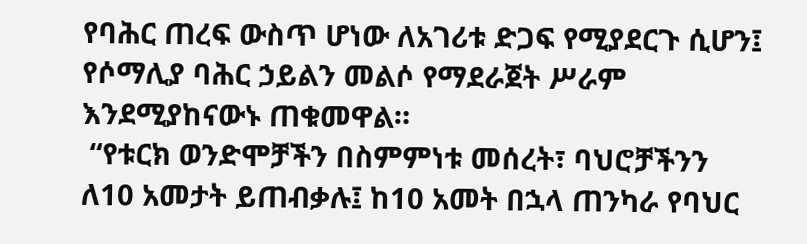የባሕር ጠረፍ ውስጥ ሆነው ለአገሪቱ ድጋፍ የሚያደርጉ ሲሆን፤ የሶማሊያ ባሕር ኃይልን መልሶ የማደራጀት ሥራም እንደሚያከናውኑ ጠቁመዋል።
 “የቱርክ ወንድሞቻችን በስምምነቱ መሰረት፣ ባህሮቻችንን ለ10 አመታት ይጠብቃሉ፤ ከ10 አመት በኋላ ጠንካራ የባህር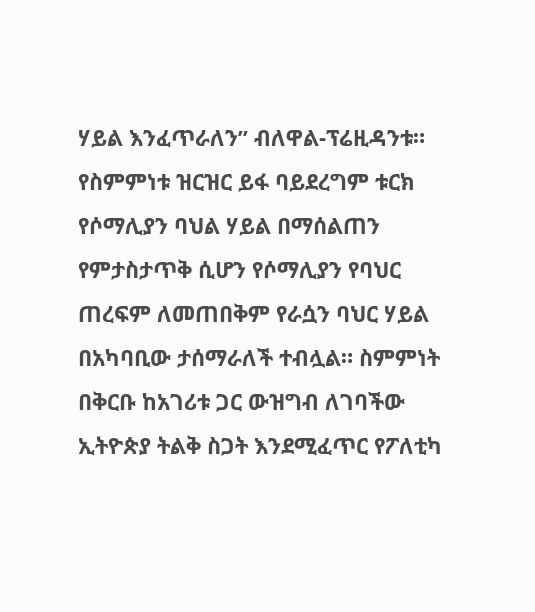ሃይል እንፈጥራለን” ብለዋል-ፕሬዚዳንቱ።
የስምምነቱ ዝርዝር ይፋ ባይደረግም ቱርክ የሶማሊያን ባህል ሃይል በማሰልጠን የምታስታጥቅ ሲሆን የሶማሊያን የባህር ጠረፍም ለመጠበቅም የራሷን ባህር ሃይል በአካባቢው ታሰማራለች ተብሏል። ስምምነት   በቅርቡ ከአገሪቱ ጋር ውዝግብ ለገባችው ኢትዮጵያ ትልቅ ስጋት እንደሚፈጥር የፖለቲካ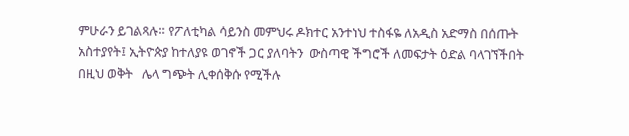ምሁራን ይገልጻሉ። የፖለቲካል ሳይንስ መምህሩ ዶክተር አንተነህ ተስፋዬ ለአዲስ አድማስ በሰጡት አስተያየት፤ ኢትዮጵያ ከተለያዩ ወገኖች ጋር ያለባትን  ውስጣዊ ችግሮች ለመፍታት ዕድል ባላገኘችበት በዚህ ወቅት   ሌላ ግጭት ሊቀሰቅሱ የሚችሉ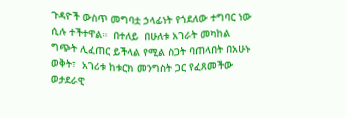ጉዳዮች ውስጥ መግባቷ ኃላፊነት የጎደለው ተግባር ነው ሲሉ ተችተዋል።  በተለይ  በሁለቱ አገራት መካከል ግጭት ሊፈጠር ይችላል የሚል ስጋት ባጠላበት በአሁኑ ወቅት፣  አገሪቱ ከቱርክ መንግስት ጋር የፈጸመችው ወታደራዊ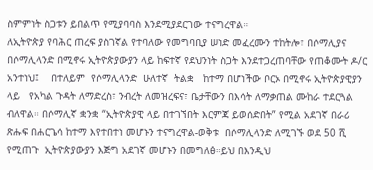ስምምነት ስጋቱን ይበልጥ የሚያባባስ እንደሚያደርገው ተናግረዋል።
ለኢትዮጵያ የባሕር ጠረፍ ያስገኛል የተባለው የመግባቢያ ሠነድ መፈረሙን ተከትሎ፣ በሶማሊያና በሶማሊላንድ በሚኖሩ ኢትዮጵያውያን ላይ ከፍተኛ የደህንነት ስጋት እንደተጋረጠባቸው የጠቆሙት ዶ/ር አንተነህ፤    በተለይም  የሶማሊላንድ  ሁለተኛ  ትልቋ   ከተማ በሆነችው ቦርኦ በሚኖሩ ኢትዮጵያዊያን ላይ   የአካል ጉዳት ለማድረስ፣ ንብረት ለመዝረፍና፣ ቤታቸውን በእሳት ለማቃጠል ሙከራ ተደርጓል  ብለዋል። በሶማሊኛ ቋንቋ “ኢትዮጵያዊ ላይ በተገኘበት እርምጃ ይወሰድበት” የሚል አደገኛ በራሪ ጽሑፍ በሐርጌሳ ከተማ እየተበተነ መሆኑን ተናግረዋል-ወቅቱ  በሶማሊላንድ ለሚገኙ ወደ 50 ሺ የሚጠጉ  ኢትዮጵያውያን እጅግ አደገኛ መሆኑን በመግለፅ።ይህ በእንዲህ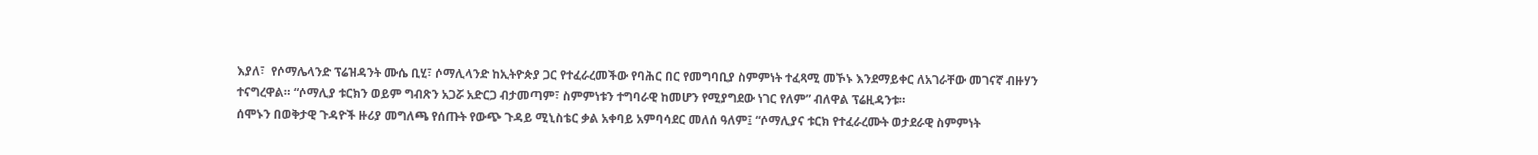እያለ፣  የሶማሌላንድ ፕሬዝዳንት ሙሴ ቢሂ፣ ሶማሊላንድ ከኢትዮጵያ ጋር የተፈራረመችው የባሕር በር የመግባቢያ ስምምነት ተፈጻሚ መኾኑ እንደማይቀር ለአገራቸው መገናኛ ብዙሃን ተናግረዋል። “ሶማሊያ ቱርክን ወይም ግብጽን አጋሯ አድርጋ ብታመጣም፣ ስምምነቱን ተግባራዊ ከመሆን የሚያግደው ነገር የለም” ብለዋል ፕሬዚዳንቱ።
ሰሞኑን በወቅታዊ ጉዳዮች ዙሪያ መግለጫ የሰጡት የውጭ ጉዳይ ሚኒስቴር ቃል አቀባይ አምባሳደር መለሰ ዓለም፤ “ሶማሊያና ቱርክ የተፈራረሙት ወታደራዊ ስምምነት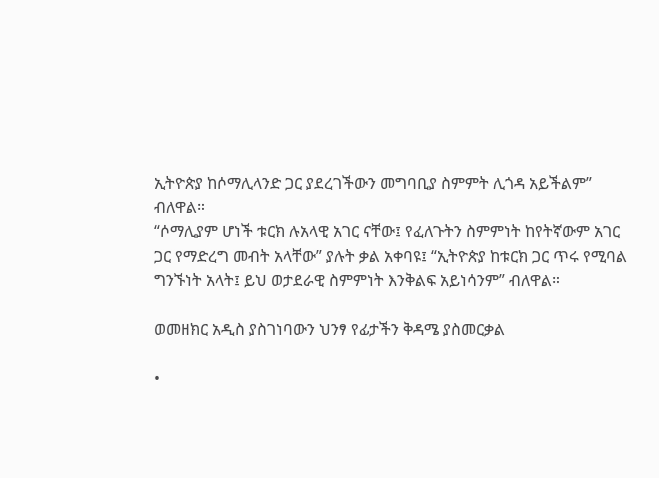ኢትዮጵያ ከሶማሊላንድ ጋር ያደረገችውን መግባቢያ ስምምት ሊጎዳ አይችልም” ብለዋል።
“ሶማሊያም ሆነች ቱርክ ሉአላዊ አገር ናቸው፤ የፈለጉትን ስምምነት ከየትኛውም አገር ጋር የማድረግ መብት አላቸው” ያሉት ቃል አቀባዩ፤ “ኢትዮጵያ ከቱርክ ጋር ጥሩ የሚባል ግንኙነት አላት፤ ይህ ወታደራዊ ስምምነት እንቅልፍ አይነሳንም” ብለዋል።

ወመዘክር አዲስ ያስገነባውን ህንፃ የፊታችን ቅዳሜ ያስመርቃል

•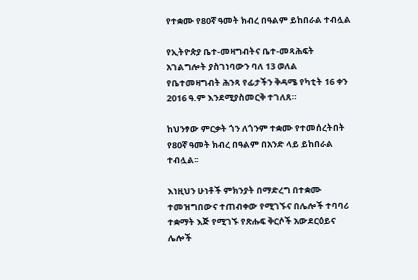የተቋሙ የ80ኛ ዓመት ክብረ በዓልም ይከበራል ተብሏል

የኢትዮጵያ ቤተ-መዛግብትና ቤተ-መጻሕፍት አገልግሎት ያስገነባውን ባለ 13 ወለል የቤተመዛግብት ሕንጻ የፊታችን ቅዳሜ የካቲት 16 ቀን 2016 ዓ.ም እንደሚያስመርቅ ተገለጸ።

ከህንፃው ምርቃት ጎን ለጎንም ተቋሙ የተመሰረትበት የ80ኛ ዓመት ክብረ በዓልም በአንድ ላይ ይከበራል ተብሏል፡፡

እነዚህን ሁነቶች ምክንያት በማድረግ በተቋሙ ተመዝግበውና ተጠብቀው የሚገኙና በሌሎች ተባባሪ ተቋማት እጅ የሚገኙ የጽሑፍ ቅርሶች አውደርዕይና ሌሎች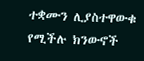ተቋሙን ሊያስተዋውቁ የሚችሉ ክንውኖች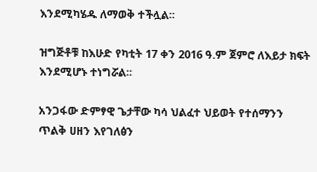እንደሚካሄዱ ለማወቅ ተችሏል፡፡

ዝግጅቶቹ ከእሁድ የካቲት 17 ቀን 2016 ዓ.ም ጀምሮ ለእይታ ክፍት እንደሚሆኑ ተነግሯል፡፡

አንጋፋው ድምፃዊ ጌታቸው ካሳ ህልፈተ ህይወት የተሰማንን ጥልቅ ሀዘን እየገለፅን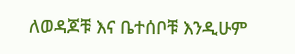ለወዳጆቹ እና ቤተሰቦቹ እንዲሁም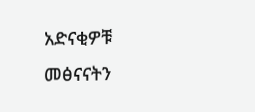አድናቂዎቹ መፅናናትን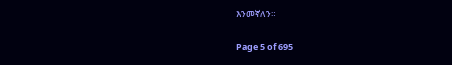እንመኛለን።

Page 5 of 695